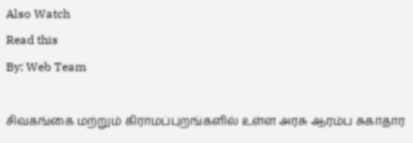Also Watch
Read this
By: Web Team

சிவகங்கை மற்றும் கிராமப்புறங்களில் உள்ள அரசு ஆரம்ப சுகாதார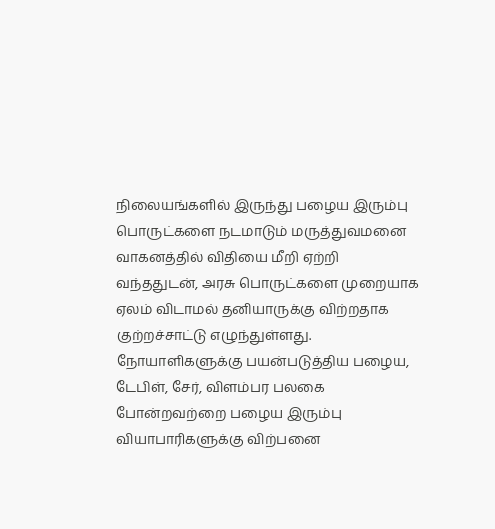நிலையங்களில் இருந்து பழைய இரும்பு பொருட்களை நடமாடும் மருத்துவமனை வாகனத்தில் விதியை மீறி ஏற்றி வந்ததுடன், அரசு பொருட்களை முறையாக ஏலம் விடாமல் தனியாருக்கு விற்றதாக குற்றச்சாட்டு எழுந்துள்ளது. நோயாளிகளுக்கு பயன்படுத்திய பழைய, டேபிள், சேர், விளம்பர பலகை போன்றவற்றை பழைய இரும்பு வியாபாரிகளுக்கு விற்பனை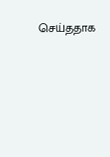செய்ததாக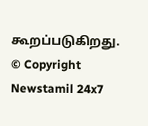கூறப்படுகிறது.
© Copyright Newstamil 24x7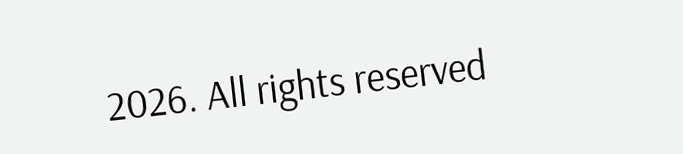2026. All rights reserved